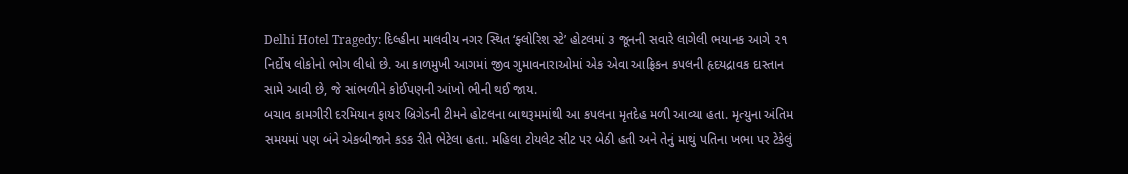Delhi Hotel Tragedy: દિલ્હીના માલવીય નગર સ્થિત ‘ફ્લોરિશ સ્ટે’ હોટલમાં ૩ જૂનની સવારે લાગેલી ભયાનક આગે ૨૧ નિર્દોષ લોકોનો ભોગ લીધો છે. આ કાળમુખી આગમાં જીવ ગુમાવનારાઓમાં એક એવા આફ્રિકન કપલની હૃદયદ્રાવક દાસ્તાન સામે આવી છે, જે સાંભળીને કોઈપણની આંખો ભીની થઈ જાય.
બચાવ કામગીરી દરમિયાન ફાયર બ્રિગેડની ટીમને હોટલના બાથરૂમમાંથી આ કપલના મૃતદેહ મળી આવ્યા હતા. મૃત્યુના અંતિમ સમયમાં પણ બંને એકબીજાને કડક રીતે ભેટેલા હતા. મહિલા ટોયલેટ સીટ પર બેઠી હતી અને તેનું માથું પતિના ખભા પર ટેકેલું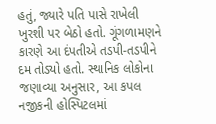હતું, જ્યારે પતિ પાસે રાખેલી ખુરશી પર બેઠો હતો. ગૂંગળામણને કારણે આ દંપતીએ તડપી-તડપીને દમ તોડ્યો હતો. સ્થાનિક લોકોના જણાવ્યા અનુસાર, આ કપલ નજીકની હોસ્પિટલમાં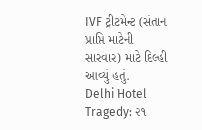IVF ટ્રીટમેન્ટ (સંતાન પ્રાપ્તિ માટેની સારવાર) માટે દિલ્હી આવ્યું હતું.
Delhi Hotel Tragedy: ૨૧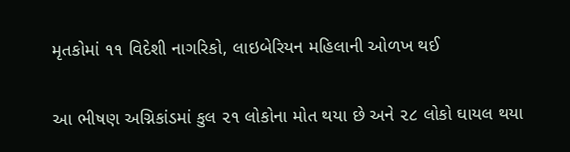મૃતકોમાં ૧૧ વિદેશી નાગરિકો, લાઇબેરિયન મહિલાની ઓળખ થઈ

આ ભીષણ અગ્નિકાંડમાં કુલ ૨૧ લોકોના મોત થયા છે અને ૨૮ લોકો ઘાયલ થયા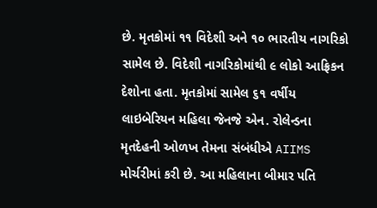છે. મૃતકોમાં ૧૧ વિદેશી અને ૧૦ ભારતીય નાગરિકો સામેલ છે. વિદેશી નાગરિકોમાંથી ૯ લોકો આફ્રિકન દેશોના હતા. મૃતકોમાં સામેલ ૬૧ વર્ષીય લાઇબેરિયન મહિલા જેનજે એન. રોલેન્ડના મૃતદેહની ઓળખ તેમના સંબંધીએ AIIMS મોર્ચરીમાં કરી છે. આ મહિલાના બીમાર પતિ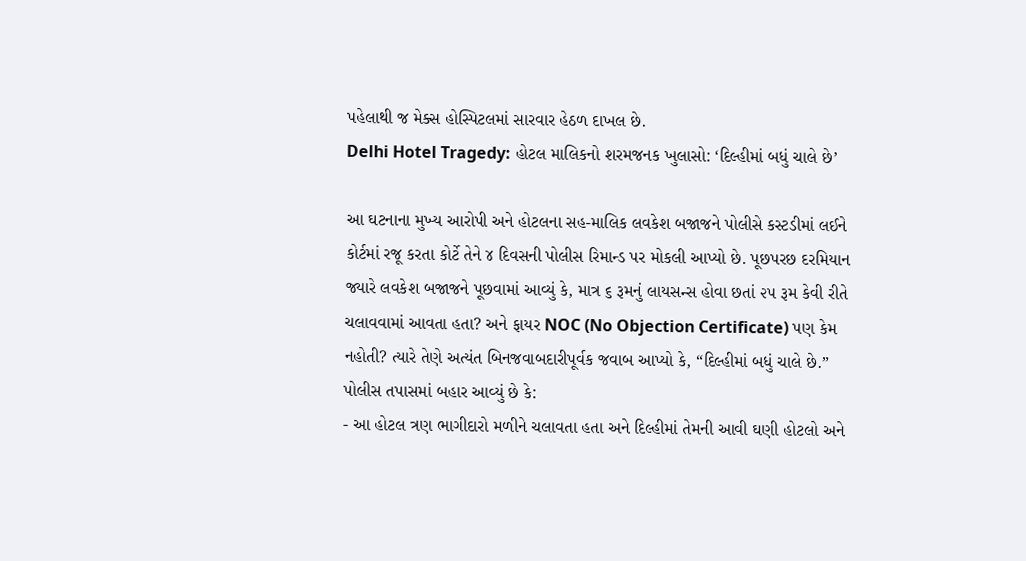પહેલાથી જ મેક્સ હોસ્પિટલમાં સારવાર હેઠળ દાખલ છે.
Delhi Hotel Tragedy: હોટલ માલિકનો શરમજનક ખુલાસો: ‘દિલ્હીમાં બધું ચાલે છે’

આ ઘટનાના મુખ્ય આરોપી અને હોટલના સહ-માલિક લવકેશ બજાજને પોલીસે કસ્ટડીમાં લઈને કોર્ટમાં રજૂ કરતા કોર્ટે તેને ૪ દિવસની પોલીસ રિમાન્ડ પર મોકલી આપ્યો છે. પૂછપરછ દરમિયાન જ્યારે લવકેશ બજાજને પૂછવામાં આવ્યું કે, માત્ર ૬ રૂમનું લાયસન્સ હોવા છતાં ૨૫ રૂમ કેવી રીતે ચલાવવામાં આવતા હતા? અને ફાયર NOC (No Objection Certificate) પણ કેમ નહોતી? ત્યારે તેણે અત્યંત બિનજવાબદારીપૂર્વક જવાબ આપ્યો કે, “દિલ્હીમાં બધું ચાલે છે.”
પોલીસ તપાસમાં બહાર આવ્યું છે કે:
- આ હોટલ ત્રણ ભાગીદારો મળીને ચલાવતા હતા અને દિલ્હીમાં તેમની આવી ઘણી હોટલો અને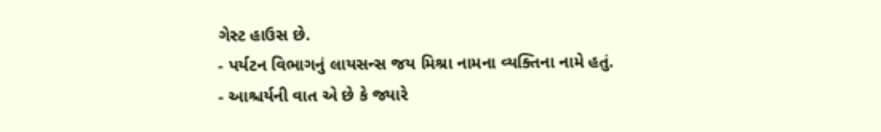ગેસ્ટ હાઉસ છે.
- પર્યટન વિભાગનું લાયસન્સ જય મિશ્રા નામના વ્યક્તિના નામે હતું.
- આશ્ચર્યની વાત એ છે કે જ્યારે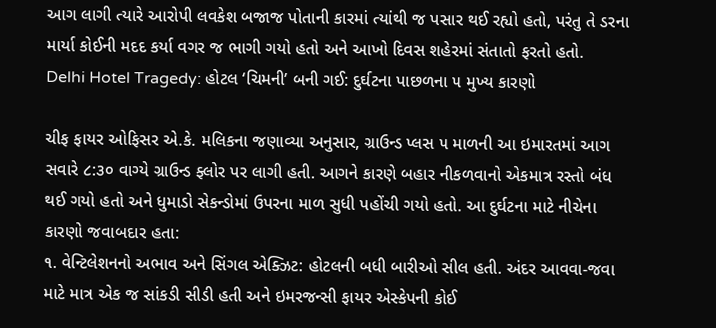આગ લાગી ત્યારે આરોપી લવકેશ બજાજ પોતાની કારમાં ત્યાંથી જ પસાર થઈ રહ્યો હતો, પરંતુ તે ડરના માર્યા કોઈની મદદ કર્યા વગર જ ભાગી ગયો હતો અને આખો દિવસ શહેરમાં સંતાતો ફરતો હતો.
Delhi Hotel Tragedy: હોટલ ‘ચિમની’ બની ગઈ: દુર્ઘટના પાછળના ૫ મુખ્ય કારણો

ચીફ ફાયર ઓફિસર એ.કે. મલિકના જણાવ્યા અનુસાર, ગ્રાઉન્ડ પ્લસ ૫ માળની આ ઇમારતમાં આગ સવારે ૮:૩૦ વાગ્યે ગ્રાઉન્ડ ફ્લોર પર લાગી હતી. આગને કારણે બહાર નીકળવાનો એકમાત્ર રસ્તો બંધ થઈ ગયો હતો અને ધુમાડો સેકન્ડોમાં ઉપરના માળ સુધી પહોંચી ગયો હતો. આ દુર્ઘટના માટે નીચેના કારણો જવાબદાર હતા:
૧. વેન્ટિલેશનનો અભાવ અને સિંગલ એક્ઝિટ: હોટલની બધી બારીઓ સીલ હતી. અંદર આવવા-જવા માટે માત્ર એક જ સાંકડી સીડી હતી અને ઇમરજન્સી ફાયર એસ્કેપની કોઈ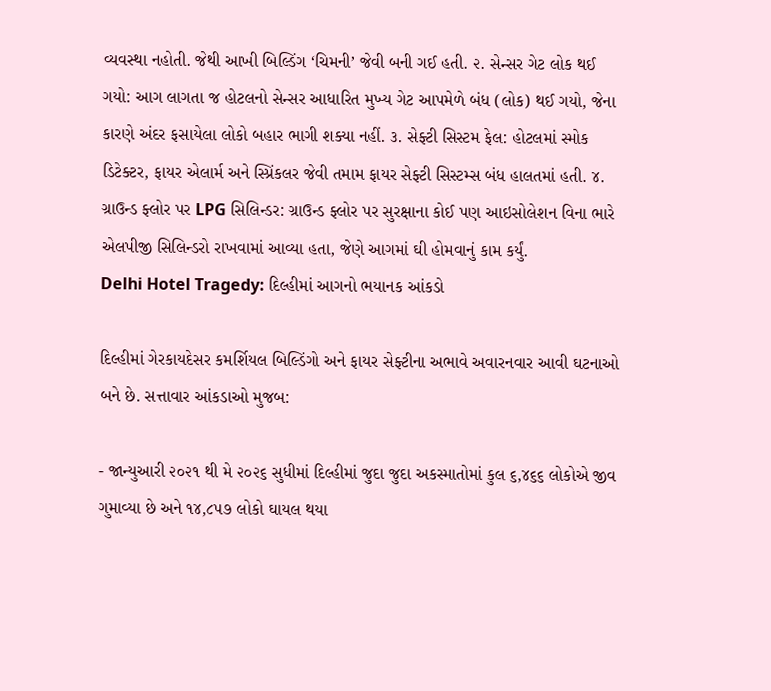વ્યવસ્થા નહોતી. જેથી આખી બિલ્ડિંગ ‘ચિમની’ જેવી બની ગઈ હતી. ૨. સેન્સર ગેટ લોક થઈ ગયો: આગ લાગતા જ હોટલનો સેન્સર આધારિત મુખ્ય ગેટ આપમેળે બંધ (લોક) થઈ ગયો, જેના કારણે અંદર ફસાયેલા લોકો બહાર ભાગી શક્યા નહીં. ૩. સેફ્ટી સિસ્ટમ ફેલ: હોટલમાં સ્મોક ડિટેક્ટર, ફાયર એલાર્મ અને સ્પ્રિંકલર જેવી તમામ ફાયર સેફ્ટી સિસ્ટમ્સ બંધ હાલતમાં હતી. ૪. ગ્રાઉન્ડ ફ્લોર પર LPG સિલિન્ડર: ગ્રાઉન્ડ ફ્લોર પર સુરક્ષાના કોઈ પણ આઇસોલેશન વિના ભારે એલપીજી સિલિન્ડરો રાખવામાં આવ્યા હતા, જેણે આગમાં ઘી હોમવાનું કામ કર્યું.
Delhi Hotel Tragedy: દિલ્હીમાં આગનો ભયાનક આંકડો

દિલ્હીમાં ગેરકાયદેસર કમર્શિયલ બિલ્ડિંગો અને ફાયર સેફ્ટીના અભાવે અવારનવાર આવી ઘટનાઓ બને છે. સત્તાવાર આંકડાઓ મુજબ:

- જાન્યુઆરી ૨૦૨૧ થી મે ૨૦૨૬ સુધીમાં દિલ્હીમાં જુદા જુદા અકસ્માતોમાં કુલ ૬,૪૬૬ લોકોએ જીવ ગુમાવ્યા છે અને ૧૪,૮૫૭ લોકો ઘાયલ થયા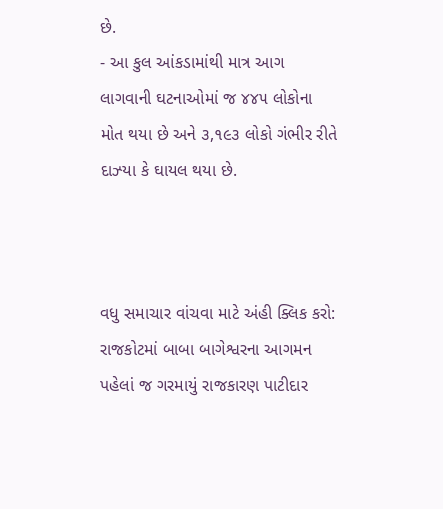છે.
- આ કુલ આંકડામાંથી માત્ર આગ લાગવાની ઘટનાઓમાં જ ૪૪૫ લોકોના મોત થયા છે અને ૩,૧૯૩ લોકો ગંભીર રીતે દાઝ્યા કે ઘાયલ થયા છે.



વધુ સમાચાર વાંચવા માટે અંહી ક્લિક કરો: રાજકોટમાં બાબા બાગેશ્વરના આગમન પહેલાં જ ગરમાયું રાજકારણ પાટીદાર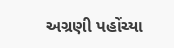અગ્રણી પહોંચ્યા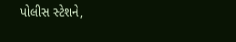પોલીસ સ્ટેશને,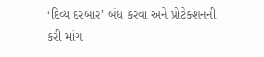‘દિવ્ય દરબાર’ બંધ કરવા અને પ્રોટેક્શનની કરી માંગ